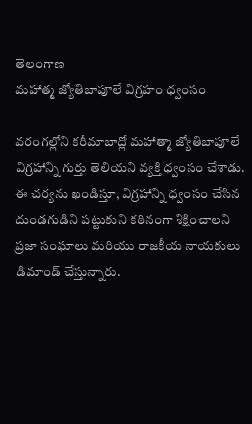తెలంగాణ
మహాత్మ జ్యోతిబాపూలే విగ్రహం ధ్వంసం

వరంగల్లోని కరీమాబాద్లో మహాత్మా జ్యోతిబాపూలే విగ్రహాన్ని గుర్తు తెలియని వ్యక్తి ధ్వంసం చేశాడు. ఈ చర్యను ఖండిస్తూ, విగ్రహాన్ని ధ్వంసం చేసిన దుండగుడిని పట్టుకుని కఠినంగా శిక్షించాలని ప్రజా సంఘాలు మరియు రాజకీయ నాయకులు డిమాండ్ చేస్తున్నారు.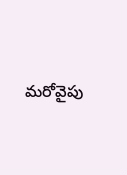మరోవైపు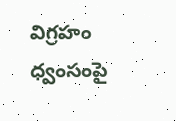విగ్రహం ధ్వంసంపై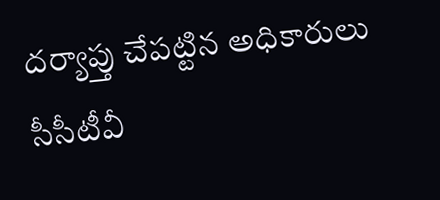దర్యాప్తు చేపట్టిన అధికారులు సీసీటీవీ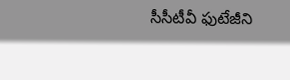సీసీటీవీ ఫుటేజీని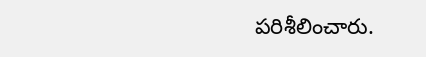పరిశీలించారు.